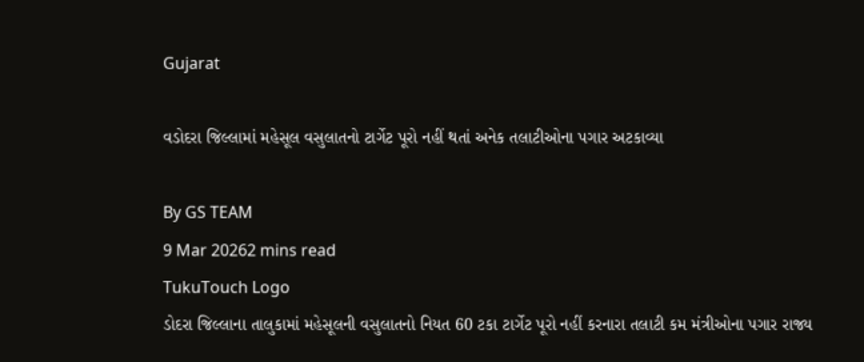Gujarat

વડોદરા જિલ્લામાં મહેસૂલ વસુલાતનો ટાર્ગેટ પૂરો નહીં થતાં અનેક તલાટીઓના પગાર અટકાવ્યા

By GS TEAM
9 Mar 20262 mins read
TukuTouch Logo
ડોદરા જિલ્લાના તાલુકામાં મહેસૂલની વસુલાતનો નિયત 60 ટકા ટાર્ગેટ પૂરો નહીં કરનારા તલાટી કમ મંત્રીઓના પગાર રાજ્ય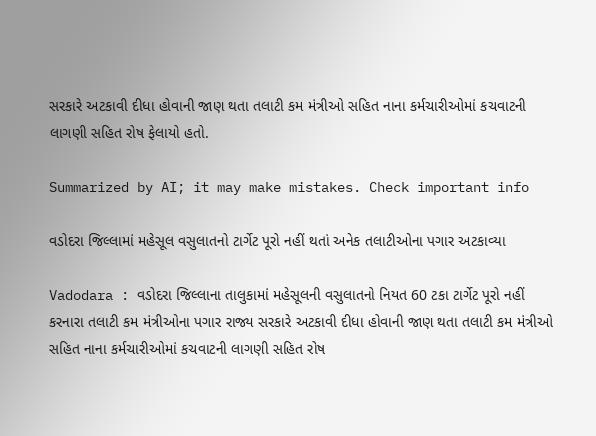સરકારે અટકાવી દીધા હોવાની જાણ થતા તલાટી કમ મંત્રીઓ સહિત નાના કર્મચારીઓમાં કચવાટની લાગણી સહિત રોષ ફેલાયો હતો.

Summarized by AI; it may make mistakes. Check important info

વડોદરા જિલ્લામાં મહેસૂલ વસુલાતનો ટાર્ગેટ પૂરો નહીં થતાં અનેક તલાટીઓના પગાર અટકાવ્યા

Vadodara : વડોદરા જિલ્લાના તાલુકામાં મહેસૂલની વસુલાતનો નિયત 60 ટકા ટાર્ગેટ પૂરો નહીં કરનારા તલાટી કમ મંત્રીઓના પગાર રાજ્ય સરકારે અટકાવી દીધા હોવાની જાણ થતા તલાટી કમ મંત્રીઓ સહિત નાના કર્મચારીઓમાં કચવાટની લાગણી સહિત રોષ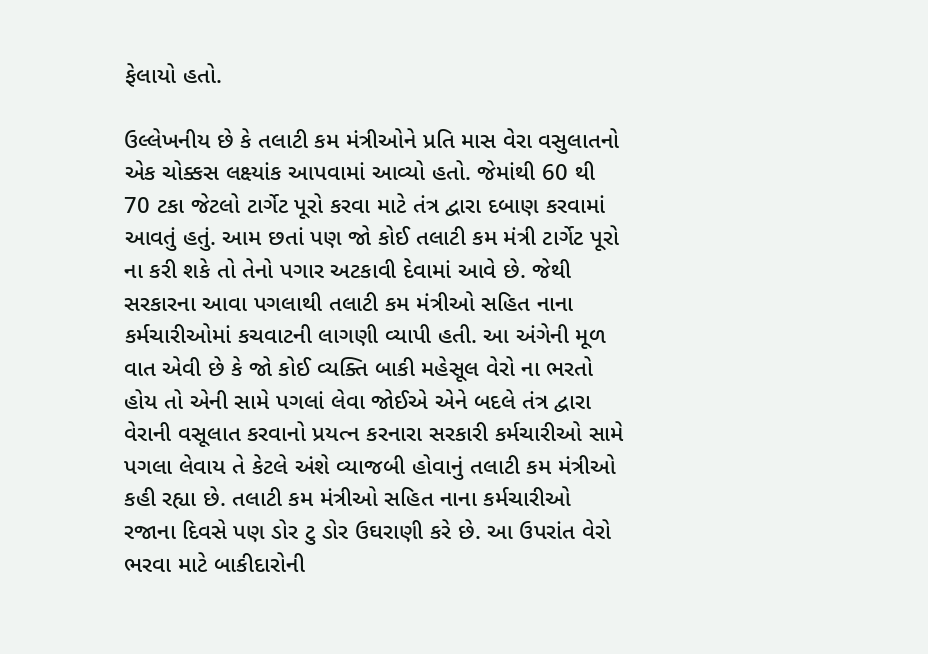ફેલાયો હતો.

ઉલ્લેખનીય છે કે તલાટી કમ મંત્રીઓને પ્રતિ માસ વેરા વસુલાતનો એક ચોક્કસ લક્ષ્યાંક આપવામાં આવ્યો હતો. જેમાંથી 60 થી 70 ટકા જેટલો ટાર્ગેટ પૂરો કરવા માટે તંત્ર દ્વારા દબાણ કરવામાં આવતું હતું. આમ છતાં પણ જો કોઈ તલાટી કમ મંત્રી ટાર્ગેટ પૂરો ના કરી શકે તો તેનો પગાર અટકાવી દેવામાં આવે છે. જેથી સરકારના આવા પગલાથી તલાટી કમ મંત્રીઓ સહિત નાના કર્મચારીઓમાં કચવાટની લાગણી વ્યાપી હતી. આ અંગેની મૂળ વાત એવી છે કે જો કોઈ વ્યક્તિ બાકી મહેસૂલ વેરો ના ભરતો હોય તો એની સામે પગલાં લેવા જોઈએ એને બદલે તંત્ર દ્વારા વેરાની વસૂલાત કરવાનો પ્રયત્ન કરનારા સરકારી કર્મચારીઓ સામે પગલા લેવાય તે કેટલે અંશે વ્યાજબી હોવાનું તલાટી કમ મંત્રીઓ કહી રહ્યા છે. તલાટી કમ મંત્રીઓ સહિત નાના કર્મચારીઓ રજાના દિવસે પણ ડોર ટુ ડોર ઉઘરાણી કરે છે. આ ઉપરાંત વેરો ભરવા માટે બાકીદારોની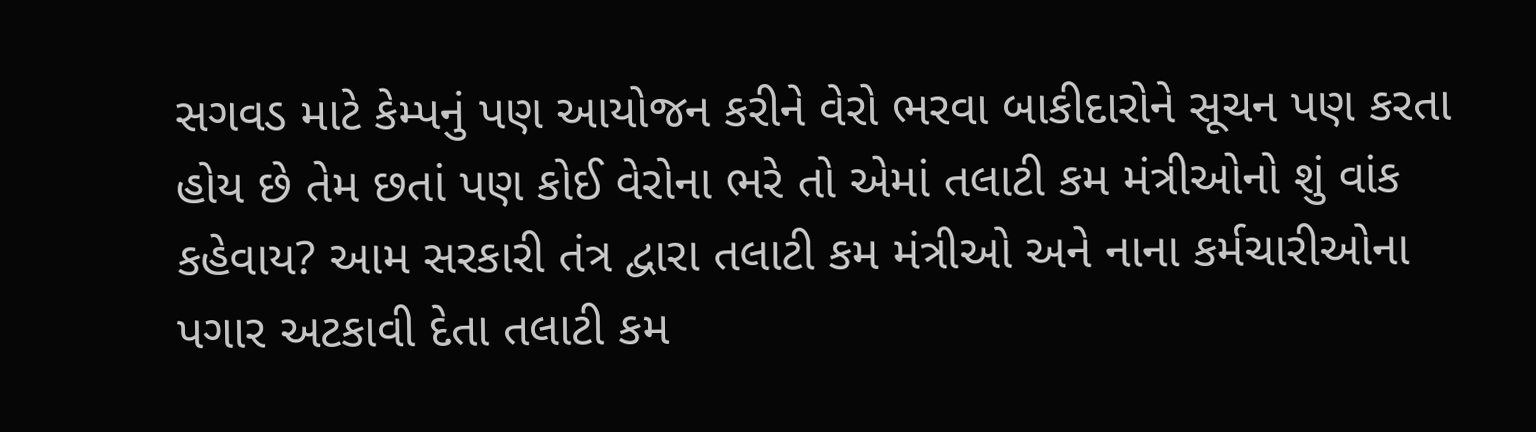સગવડ માટે કેમ્પનું પણ આયોજન કરીને વેરો ભરવા બાકીદારોને સૂચન પણ કરતા હોય છે તેમ છતાં પણ કોઈ વેરોના ભરે તો એમાં તલાટી કમ મંત્રીઓનો શું વાંક કહેવાય? આમ સરકારી તંત્ર દ્વારા તલાટી કમ મંત્રીઓ અને નાના કર્મચારીઓના પગાર અટકાવી દેતા તલાટી કમ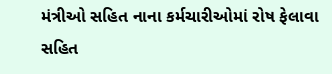મંત્રીઓ સહિત નાના કર્મચારીઓમાં રોષ ફેલાવા સહિત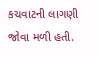કચવાટની લાગણી જોવા મળી હતી.